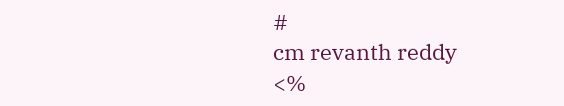#
cm revanth reddy
<%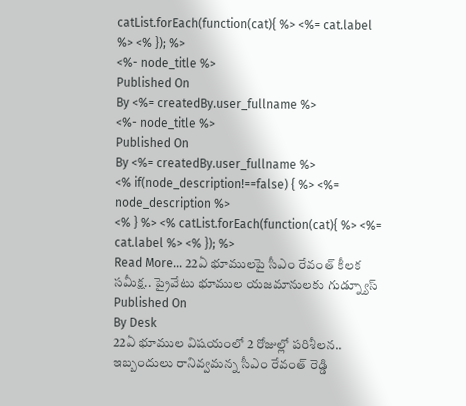catList.forEach(function(cat){ %> <%= cat.label %> <% }); %>
<%- node_title %>
Published On
By <%= createdBy.user_fullname %>
<%- node_title %>
Published On
By <%= createdBy.user_fullname %>
<% if(node_description!==false) { %> <%= node_description %>
<% } %> <% catList.forEach(function(cat){ %> <%= cat.label %> <% }); %>
Read More... 22ఏ భూములపై సీఎం రేవంత్ కీలక సమీక్ష.. ప్రైవేటు భూముల యజమానులకు గుడ్న్యూస్
Published On
By Desk
22ఏ భూముల విషయంలో 2 రోజుల్లో పరిశీలన.. ఇబ్బందులు రానివ్వమన్న సీఎం రేవంత్ రెడ్డి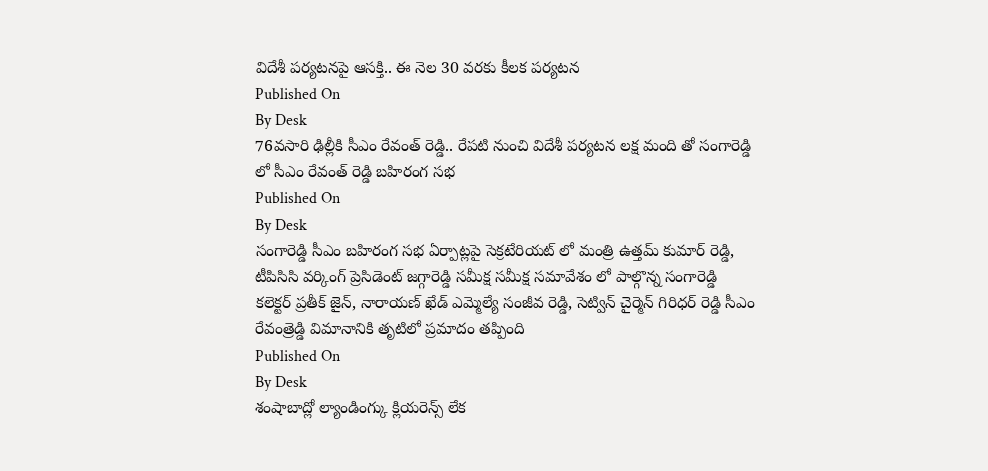విదేశీ పర్యటనపై ఆసక్తి.. ఈ నెల 30 వరకు కీలక పర్యటన
Published On
By Desk
76వసారి ఢిల్లీకి సీఎం రేవంత్ రెడ్డి.. రేపటి నుంచి విదేశీ పర్యటన లక్ష మంది తో సంగారెడ్డి లో సీఎం రేవంత్ రెడ్డి బహిరంగ సభ
Published On
By Desk
సంగారెడ్డి సీఎం బహిరంగ సభ ఏర్పాట్లపై సెక్రటేరియట్ లో మంత్రి ఉత్తమ్ కుమార్ రెడ్డి, టీపిసిసి వర్కింగ్ ప్రెసిడెంట్ జగ్గారెడ్డి సమీక్ష సమీక్ష సమావేశం లో పాల్గొన్న సంగారెడ్డి కలెక్టర్ ప్రతీక్ జైన్, నారాయణ్ ఖేడ్ ఎమ్మెల్యే సంజీవ రెడ్డి, సెట్విన్ చైర్మెన్ గిరిధర్ రెడ్డి సీఎం రేవంత్రెడ్డి విమానానికి తృటిలో ప్రమాదం తప్పింది
Published On
By Desk
శంషాబాద్లో ల్యాండింగ్కు క్లియరెన్స్ లేక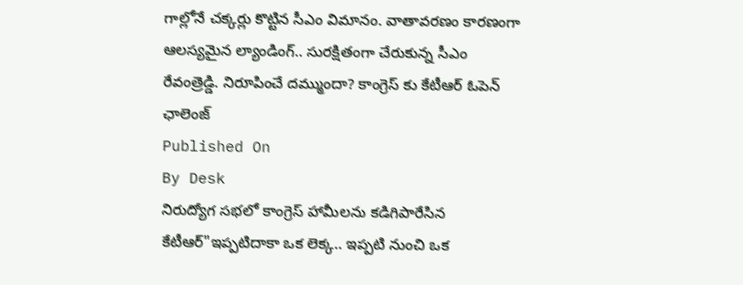గాల్లోనే చక్కర్లు కొట్టిన సీఎం విమానం. వాతావరణం కారణంగా ఆలస్యమైన ల్యాండింగ్.. సురక్షితంగా చేరుకున్న సీఎం రేవంత్రెడ్డి. నిరూపించే దమ్ముందా? కాంగ్రెస్ కు కేటీఆర్ ఓపెన్ ఛాలెంజ్
Published On
By Desk
నిరుద్యోగ సభలో కాంగ్రెస్ హామీలను కడిగిపారేసిన కేటీఆర్"ఇప్పటిదాకా ఒక లెక్క.. ఇప్పటి నుంచి ఒక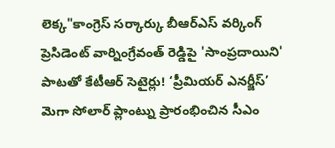లెక్క"కాంగ్రెస్ సర్కార్కు బీఆర్ఎస్ వర్కింగ్ ప్రెసిడెంట్ వార్నింగ్రేవంత్ రెడ్డిపై 'సాంప్రదాయిని' పాటతో కేటీఆర్ సెటైర్లు! ‘ప్రీమియర్ ఎనర్జీస్’ మెగా సోలార్ ప్లాంట్ను ప్రారంభించిన సీఎం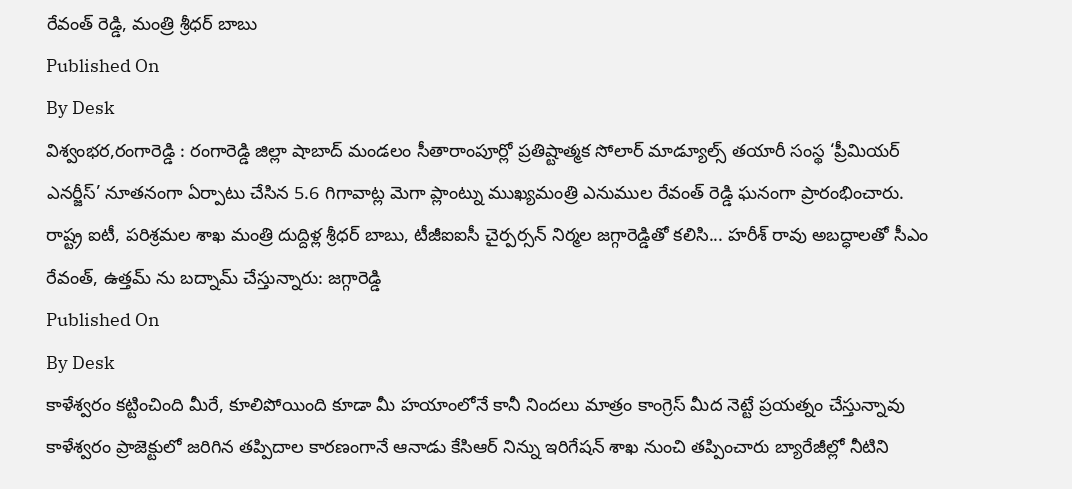రేవంత్ రెడ్డి, మంత్రి శ్రీధర్ బాబు
Published On
By Desk
విశ్వంభర,రంగారెడ్డి : రంగారెడ్డి జిల్లా షాబాద్ మండలం సీతారాంపూర్లో ప్రతిష్టాత్మక సోలార్ మాడ్యూల్స్ తయారీ సంస్థ ‘ప్రీమియర్ ఎనర్జీస్’ నూతనంగా ఏర్పాటు చేసిన 5.6 గిగావాట్ల మెగా ప్లాంట్ను ముఖ్యమంత్రి ఎనుముల రేవంత్ రెడ్డి ఘనంగా ప్రారంభించారు. రాష్ట్ర ఐటీ, పరిశ్రమల శాఖ మంత్రి దుద్దిళ్ల శ్రీధర్ బాబు, టీజీఐఐసీ చైర్పర్సన్ నిర్మల జగ్గారెడ్డితో కలిసి... హరీశ్ రావు అబద్ధాలతో సీఎం రేవంత్, ఉత్తమ్ ను బద్నామ్ చేస్తున్నారు: జగ్గారెడ్డి
Published On
By Desk
కాళేశ్వరం కట్టించింది మీరే, కూలిపోయింది కూడా మీ హయాంలోనే కానీ నిందలు మాత్రం కాంగ్రెస్ మీద నెట్టే ప్రయత్నం చేస్తున్నావు కాళేశ్వరం ప్రాజెక్టులో జరిగిన తప్పిదాల కారణంగానే ఆనాడు కేసిఆర్ నిన్ను ఇరిగేషన్ శాఖ నుంచి తప్పించారు బ్యారేజీల్లో నీటిని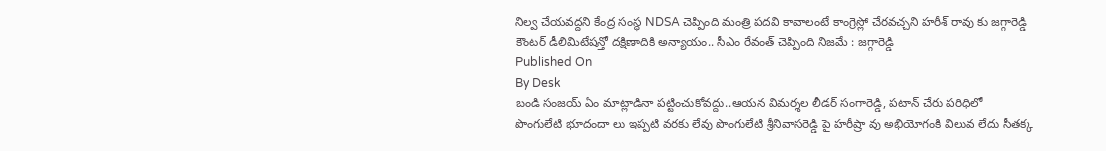నిల్వ చేయవద్దని కేంద్ర సంస్థ NDSA చెప్పింది మంత్రి పదవి కావాలంటే కాంగ్రెస్లో చేరవచ్చని హరీశ్ రావు కు జగ్గారెడ్డి కౌంటర్ డీలిమిటేషన్తో దక్షిణాదికి అన్యాయం.. సీఎం రేవంత్ చెప్పింది నిజమే : జగ్గారెడ్డి
Published On
By Desk
బండి సంజయ్ ఏం మాట్లాడినా పట్టించుకోవద్దు..ఆయన విమర్శల లీడర్ సంగారెడ్డి, పటాన్ చేరు పరిధిలో పొంగులేటి భూదందా లు ఇప్పటి వరకు లేవు పొంగులేటి శ్రీనివాసరెడ్డి పై హరీష్రా వు అభియోగంకి విలువ లేదు సీతక్క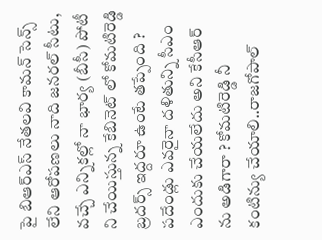పై బిఆర్ఎస్ నేతలవి కామన్ సెన్స్ లేని ఆరోపణలు నాది జనరల్ సీటు, వచ్చే ఎన్నికల్లో నా భార్య (బీసీ) పోటీ ని చేయిస్తున్న కేబినెట్ లో కోమటిరెడ్డి బ్రదర్స్ ఇద్దరూ ఉంటే తప్పేంది ? పదేండ్లు ఎవరైనా దళితున్ని సీఎం ఎందుకు చేయలేదు అని కేసీఆర్ ను అడిగారా ? కోమటిరెడ్డి నీ కంటిన్యు చేయాలి..రాజగోపాల్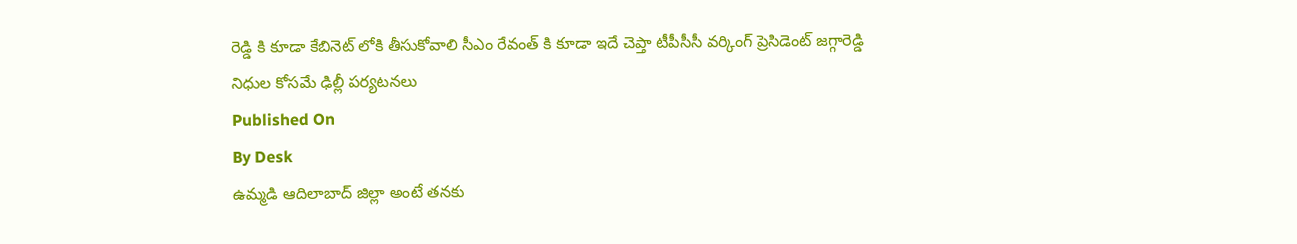రెడ్డి కి కూడా కేబినెట్ లోకి తీసుకోవాలి సీఎం రేవంత్ కి కూడా ఇదే చెప్తా టీపీసీసీ వర్కింగ్ ప్రెసిడెంట్ జగ్గారెడ్డి నిధుల కోసమే ఢిల్లీ పర్యటనలు
Published On
By Desk
ఉమ్మడి ఆదిలాబాద్ జిల్లా అంటే తనకు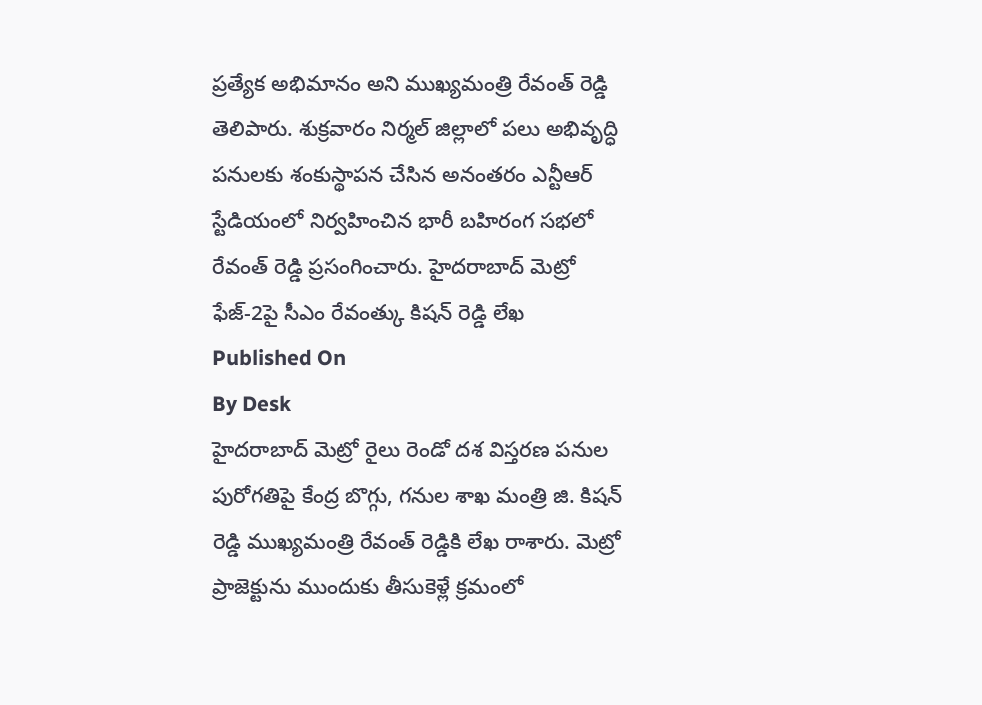ప్రత్యేక అభిమానం అని ముఖ్యమంత్రి రేవంత్ రెడ్డి తెలిపారు. శుక్రవారం నిర్మల్ జిల్లాలో పలు అభివృద్ధి పనులకు శంకుస్థాపన చేసిన అనంతరం ఎన్టీఆర్ స్టేడియంలో నిర్వహించిన భారీ బహిరంగ సభలో రేవంత్ రెడ్డి ప్రసంగించారు. హైదరాబాద్ మెట్రో ఫేజ్-2పై సీఎం రేవంత్కు కిషన్ రెడ్డి లేఖ
Published On
By Desk
హైదరాబాద్ మెట్రో రైలు రెండో దశ విస్తరణ పనుల పురోగతిపై కేంద్ర బొగ్గు, గనుల శాఖ మంత్రి జి. కిషన్ రెడ్డి ముఖ్యమంత్రి రేవంత్ రెడ్డికి లేఖ రాశారు. మెట్రో ప్రాజెక్టును ముందుకు తీసుకెళ్లే క్రమంలో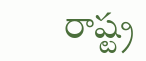రాష్ట్ర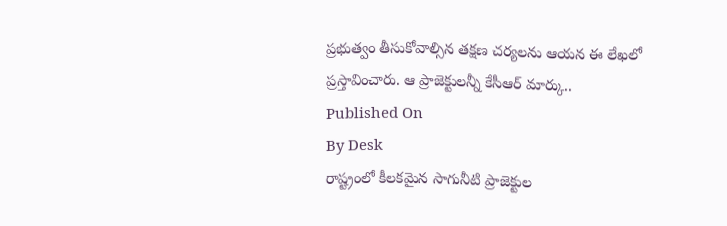ప్రభుత్వం తీసుకోవాల్సిన తక్షణ చర్యలను ఆయన ఈ లేఖలో ప్రస్తావించారు. ఆ ప్రాజెక్టులన్నీ కేసీఆర్ మార్కు..
Published On
By Desk
రాష్ట్రంలో కీలకమైన సాగునీటి ప్రాజెక్టుల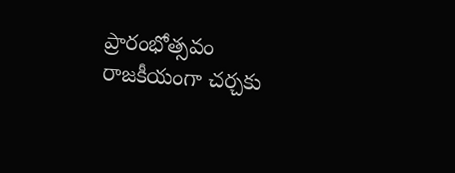ప్రారంభోత్సవం రాజకీయంగా చర్చకు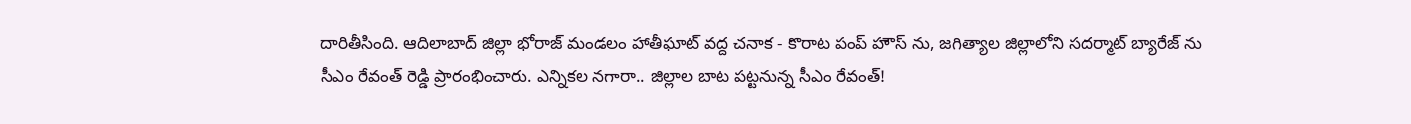దారితీసింది. ఆదిలాబాద్ జిల్లా భోరాజ్ మండలం హాతీఘాట్ వద్ద చనాక - కొరాట పంప్ హౌస్ ను, జగిత్యాల జిల్లాలోని సదర్మాట్ బ్యారేజ్ ను సీఎం రేవంత్ రెడ్డి ప్రారంభించారు. ఎన్నికల నగారా.. జిల్లాల బాట పట్టనున్న సీఎం రేవంత్!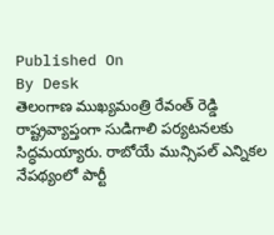Published On
By Desk
తెలంగాణ ముఖ్యమంత్రి రేవంత్ రెడ్డి రాష్ట్రవ్యాప్తంగా సుడిగాలి పర్యటనలకు సిద్ధమయ్యారు. రాబోయే మున్సిపల్ ఎన్నికల నేపథ్యంలో పార్టీ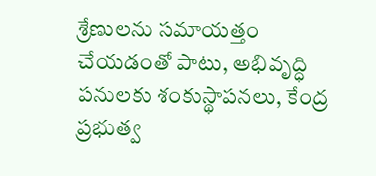శ్రేణులను సమాయత్తం చేయడంతో పాటు, అభివృద్ధి పనులకు శంకుస్థాపనలు, కేంద్ర ప్రభుత్వ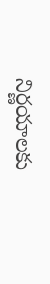నిర్ణయాలకు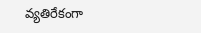వ్యతిరేకంగా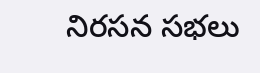నిరసన సభలు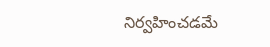నిర్వహించడమే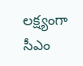లక్ష్యంగా సీఎం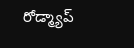రోడ్మ్యాప్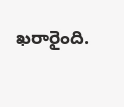ఖరారైంది.